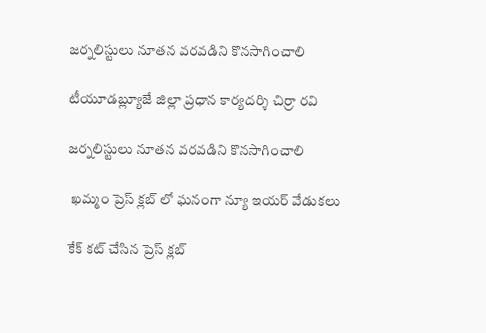జర్నలిస్టులు నూతన వరవడిని కొనసాగించాలి

టీయూడబ్ల్యూజే జిల్లా ప్రధాన కార్యదర్శి చిర్రా రవి

జర్నలిస్టులు నూతన వరవడిని కొనసాగించాలి

 ఖమ్మం ప్రెస్ క్లబ్ లో ఘనంగా న్యూ ఇయర్ వేడుకలు

కేక్ కట్ చేసిన ప్రెస్ క్లబ్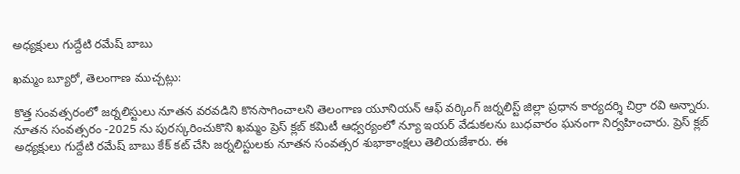అధ్యక్షులు గుద్దేటి రమేష్ బాబు

ఖమ్మం బ్యూరో, తెలంగాణ ముచ్చట్లు:

కొత్త సంవత్సరంలో జర్నలిస్టులు నూతన వరవడిని కొనసాగించాలని తెలంగాణ యూనియన్ ఆఫ్ వర్కింగ్ జర్నలిస్ట్ జిల్లా ప్రధాన కార్యదర్శి చిర్రా రవి అన్నారు. నూతన సంవత్సరం -2025 ను పురస్కరించుకొని ఖమ్మం ప్రెస్ క్లబ్ కమిటీ ఆధ్వర్యంలో న్యూ ఇయర్ వేడుకలను బుధవారం ఘనంగా నిర్వహించారు. ప్రెస్ క్లబ్ అధ్యక్షులు గుద్దేటి రమేష్ బాబు కేక్ కట్ చేసి జర్నలిస్టులకు నూతన సంవత్సర శుభాకాంక్షలు తెలియజేశారు. ఈ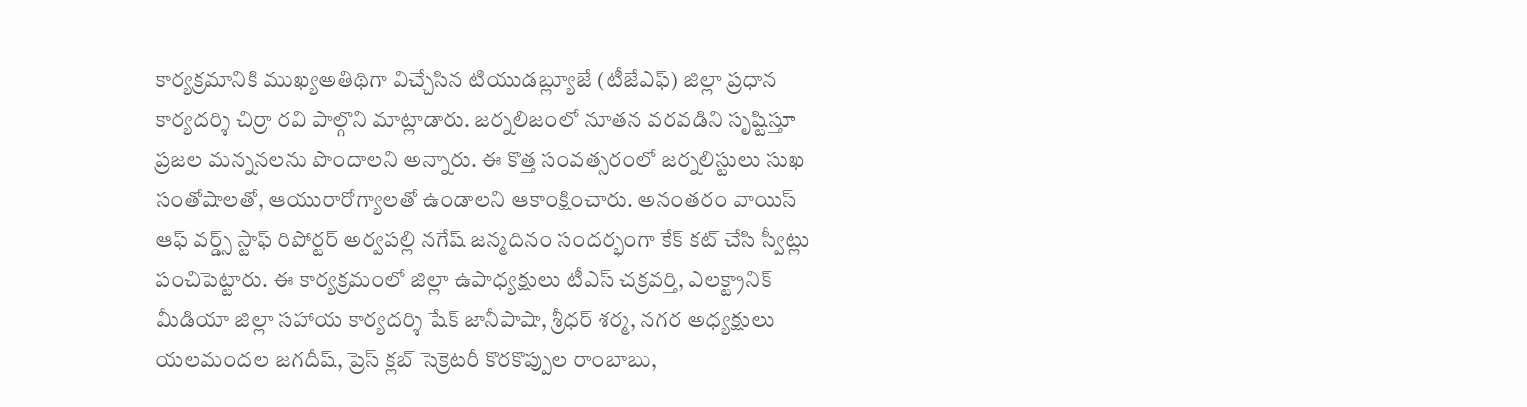కార్యక్రమానికి ముఖ్యఅతిథిగా విచ్చేసిన టియుడబ్ల్యూజే (టీజేఎఫ్) జిల్లా ప్రధాన కార్యదర్శి చిర్రా రవి పాల్గొని మాట్లాడారు. జర్నలిజంలో నూతన వరవడిని సృష్టిస్తూ ప్రజల మన్ననలను పొందాలని అన్నారు. ఈ కొత్త సంవత్సరంలో జర్నలిస్టులు సుఖ సంతోషాలతో, ఆయురారోగ్యాలతో ఉండాలని ఆకాంక్షించారు. అనంతరం వాయిస్ ఆఫ్ వర్డ్స్ స్టాఫ్ రిపోర్టర్ అర్వపల్లి నగేష్ జన్మదినం సందర్భంగా కేక్ కట్ చేసి స్వీట్లు పంచిపెట్టారు. ఈ కార్యక్రమంలో జిల్లా ఉపాధ్యక్షులు టీఎస్ చక్రవర్తి, ఎలక్ట్రానిక్ మీడియా జిల్లా సహాయ కార్యదర్శి షేక్ జానీపాషా, శ్రీధర్ శర్మ, నగర అధ్యక్షులు యలమందల జగదీష్, ప్రెస్ క్లబ్ సెక్రెటరీ కొరకొప్పుల రాంబాబు,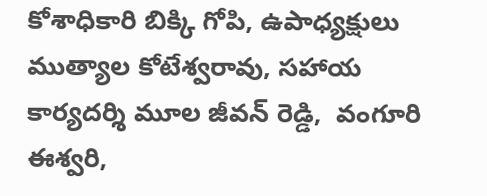కోశాధికారి బిక్కి గోపి, ఉపాధ్యక్షులు ముత్యాల కోటేశ్వరావు, సహాయ కార్యదర్శి మూల జీవన్ రెడ్డి,  వంగూరి ఈశ్వరి,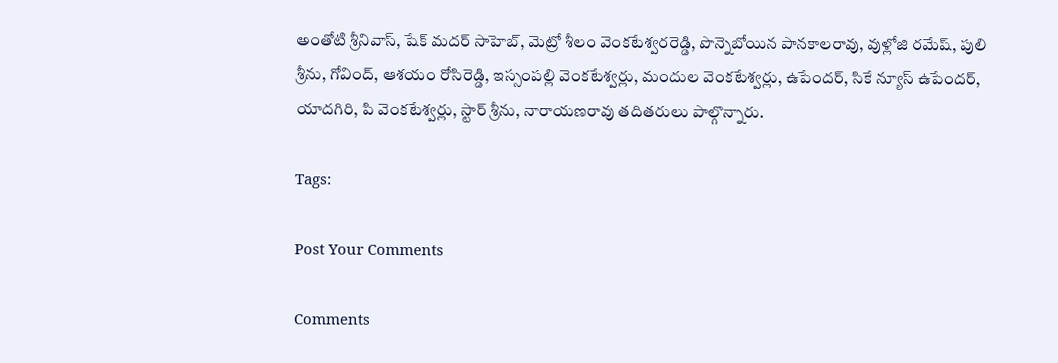అంతోటి శ్రీనివాస్, షేక్ మదర్ సాహెబ్, మెట్రో శీలం వెంకటేశ్వరరెడ్డి, పొన్నెబోయిన పానకాలరావు, వుళ్లోజి రమేష్, పులి శ్రీను, గోవింద్, ఆశయం రోసిరెడ్డి, ఇస్సంపల్లి వెంకటేశ్వర్లు, మందుల వెంకటేశ్వర్లు, ఉపేందర్, సికే న్యూస్ ఉపేందర్, యాదగిరి, పి వెంకటేశ్వర్లు, స్టార్ శ్రీను, నారాయణరావు తదితరులు పాల్గొన్నారు.

Tags:

Post Your Comments

Comments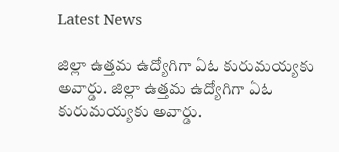Latest News

జిల్లా ఉత్తమ ఉద్యోగిగా ఏఓ కురుమయ్యకు అవార్డు. జిల్లా ఉత్తమ ఉద్యోగిగా ఏఓ కురుమయ్యకు అవార్డు.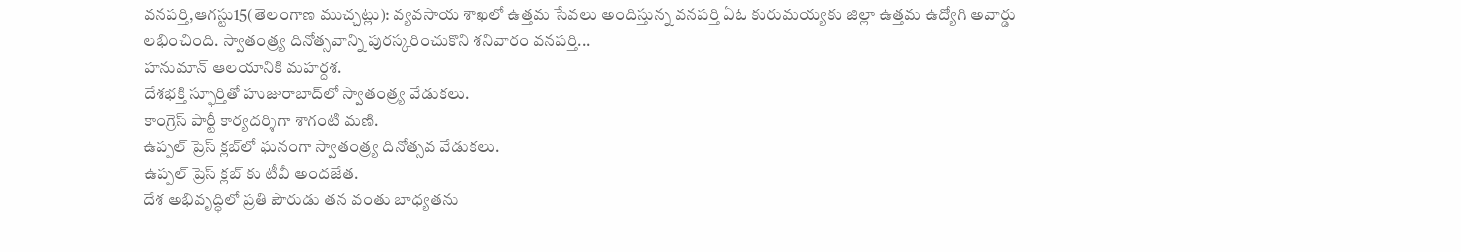వనపర్తి,ఆగస్టు15(తెలంగాణ ముచ్చట్లు): వ్యవసాయ శాఖలో ఉత్తమ సేవలు అందిస్తున్న వనపర్తి ఏఓ కురుమయ్యకు జిల్లా ఉత్తమ ఉద్యోగి అవార్డు లభించింది. స్వాతంత్ర్య దినోత్సవాన్ని పురస్కరించుకొని శనివారం వనపర్తి...
హనుమాన్ ఆలయానికి మహర్దశ.
దేశభక్తి స్ఫూర్తితో హుజురాబాద్‌లో స్వాతంత్ర్య వేడుకలు.
కాంగ్రెస్ పార్టీ కార్యదర్శిగా శాగంటి మణి.
ఉప్పల్ ప్రెస్ క్లబ్‌లో ఘనంగా స్వాతంత్ర్య దినోత్సవ వేడుకలు.
ఉప్పల్ ప్రెస్ క్లబ్‌ కు టీవీ అందజేత.
దేశ అభివృద్ధిలో ప్రతి పౌరుడు తన వంతు బాధ్యతను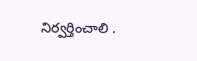నిర్వర్తించాలి .